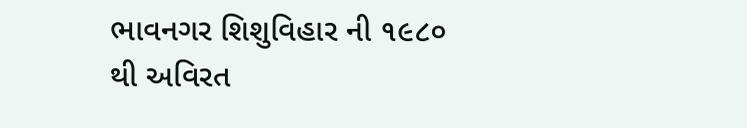ભાવનગર શિશુવિહાર ની ૧૯૮૦ થી અવિરત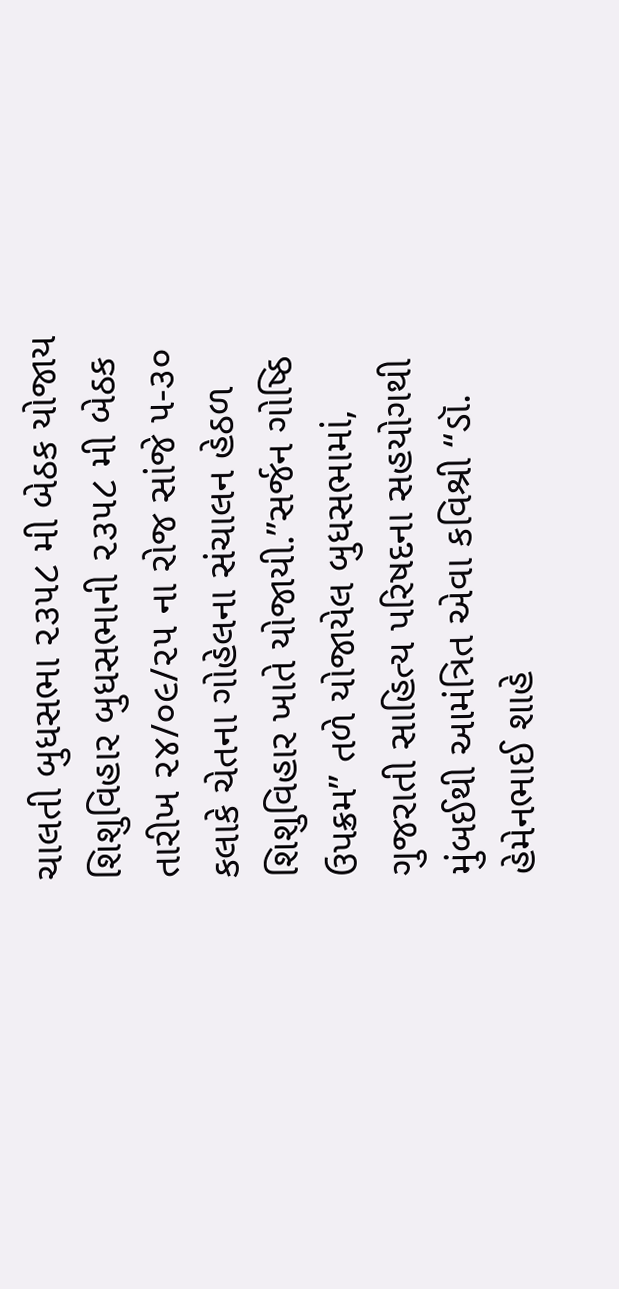ચાલતી બુધસભા ૨૩૫૮ મી બેઠક યોજાય શિશુવિહાર બુધસભાની ૨૩૫૮ મી બેઠક તારીખ ૨૪/૦૯/૨૫ ના રોજ સાંજે ૫-૩૦ કલાકે ચેતના ગોહેલના સંચાલન હેઠળ શિશુવિહાર ખાતે યોજાયી.”સર્જન ગોષ્ઠિ ઉપક્રમ” તળે યોજાયેલ બુધસભામાં, ગુજરાતી સાહિત્ય પરિષદના સહયોગથી મુંબઈથી આમંત્રિત એવા કવિશ્રી “ડૉ. હેમેનભાઈ શાહે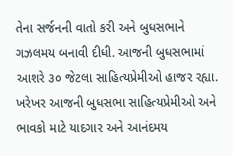તેના સર્જનની વાતો કરી અને બુધસભાને ગઝલમય બનાવી દીધી. આજની બુધસભામાં આશરે ૩૦ જેટલા સાહિત્યપ્રેમીઓ હાજર રહ્યા. ખરેખર આજની બુધસભા સાહિત્યપ્રેમીઓ અને ભાવકો માટે યાદગાર અને આનંદમય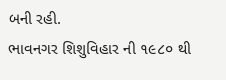બની રહી.
ભાવનગર શિશુવિહાર ની ૧૯૮૦ થી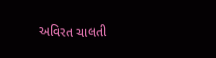અવિરત ચાલતી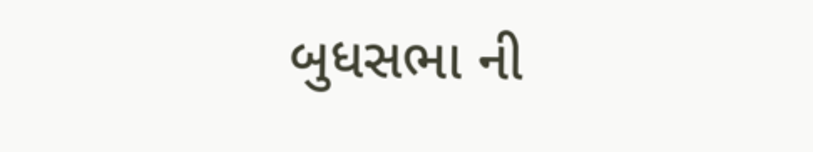બુધસભા ની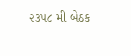૨૩૫૮ મી બેઠક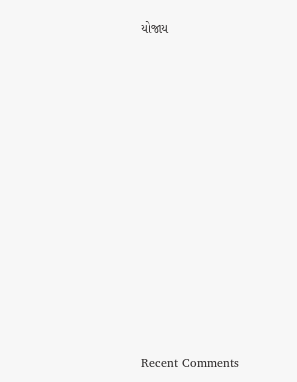યોજાય


















Recent Comments